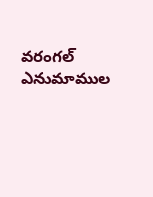వరంగల్ ఎనుమాముల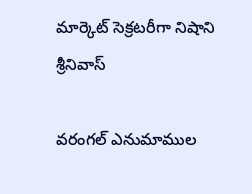మార్కెట్ సెక్రటరీగా నిషాని శ్రీనివాస్

వరంగల్ ఎనుమాముల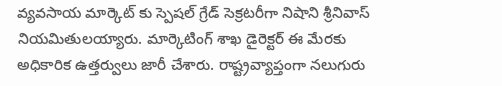వ్యవసాయ మార్కెట్ కు స్పెషల్ గ్రేడ్ సెక్రటరీగా నిషాని శ్రీనివాస్ నియమితులయ్యారు. మార్కెటింగ్ శాఖ డైరెక్టర్ ఈ మేరకు అధికారిక ఉత్తర్వులు జారీ చేశారు. రాష్ట్రవ్యాప్తంగా నలుగురు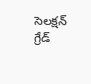సెలక్షన్ గ్రేడ్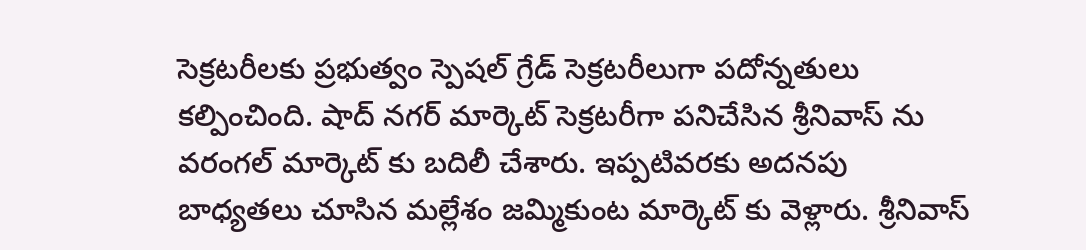సెక్రటరీలకు ప్రభుత్వం స్పెషల్ గ్రేడ్ సెక్రటరీలుగా పదోన్నతులు కల్పించింది. షాద్ నగర్ మార్కెట్ సెక్రటరీగా పనిచేసిన శ్రీనివాస్ ను వరంగల్ మార్కెట్ కు బదిలీ చేశారు. ఇప్పటివరకు అదనపు బాధ్యతలు చూసిన మల్లేశం జమ్మికుంట మార్కెట్ కు వెళ్లారు. శ్రీనివాస్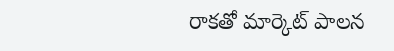రాకతో మార్కెట్ పాలన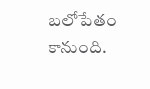బలోపేతం కానుంది.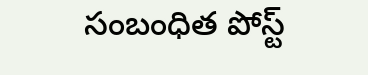సంబంధిత పోస్ట్